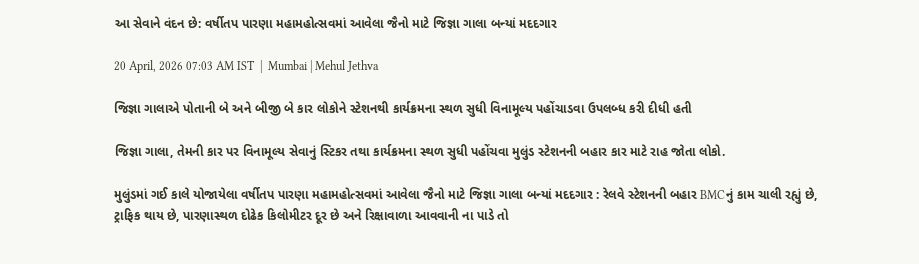આ સેવાને વંદન છે: વર્ષીતપ પારણા મહામહોત્સવમાં આવેલા જૈનો માટે જિજ્ઞા ગાલા બન્યાં મદદગાર

20 April, 2026 07:03 AM IST  |  Mumbai | Mehul Jethva

જિજ્ઞા ગાલાએ પોતાની બે અને બીજી બે કાર લોકોને સ્ટેશનથી કાર્યક્રમના સ્થળ સુધી વિનામૂલ્ય પહોંચાડવા ઉપલબ્ધ કરી દીધી હતી

જિજ્ઞા ગાલા, તેમની કાર પર વિનામૂલ્ય સેવાનું સ્ટિકર તથા કાર્યક્રમના સ્થળ સુધી પહોંચવા મુલુંડ સ્ટેશનની બહાર કાર માટે રાહ જોતા લોકો.

મુલુંડમાં ગઈ કાલે યોજાયેલા વર્ષીતપ પારણા મહામહોત્સવમાં આવેલા જૈનો માટે જિજ્ઞા ગાલા બન્યાં મદદગાર : રેલવે સ્ટેશનની બહાર BMCનું કામ ચાલી રહ્યું છે, ટ્રાફિક થાય છે, પારણાસ્થળ દોઢેક કિલોમીટર દૂર છે અને રિક્ષાવાળા આવવાની ના પાડે તો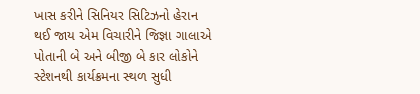ખાસ કરીને સિનિયર સિટિઝનો હેરાન થઈ જાય એમ વિચારીને જિજ્ઞા ગાલાએ પોતાની બે અને બીજી બે કાર લોકોને સ્ટેશનથી કાર્યક્રમના સ્થળ સુધી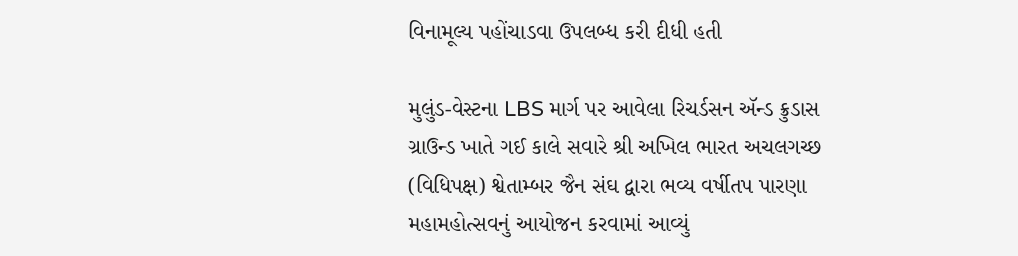વિનામૂલ્ય પહોંચાડવા ઉપલબ્ધ કરી દીધી હતી

મુલુંડ-વેસ્ટના LBS માર્ગ પર આવેલા રિચર્ડસન ઍન્ડ ક્રુડાસ ગ્રાઉન્ડ ખાતે ગઈ કાલે સવારે શ્રી અખિલ ભારત અચલગચ્છ (વિધિપક્ષ) શ્વેતામ્બર જૈન સંઘ દ્વારા ભવ્ય વર્ષીતપ પારણા મહામહોત્સવનું આયોજન કરવામાં આવ્યું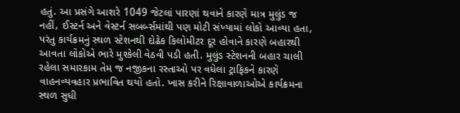હતું. આ પ્રસંગે આશરે 1049 જેટલાં પારણાં થવાને કારણે માત્ર મુલુંડ જ નહીં, ઈસ્ટર્ન અને વેસ્ટર્ન સબર્બ્સમાંથી પણ મોટી સંખ્યામાં લોકો આવ્યા હતા, પરંતુ કાર્યક્રમનું સ્થળ સ્ટેશનથી દોઢેક કિલોમીટર દૂર હોવાને કારણે બહારથી આવતા લોકોએ ભારે મુશ્કેલી વેઠવી પડી હતી. મુલુંડ સ્ટેશનની બહાર ચાલી રહેલા સમારકામ તેમ જ નજીકના રસ્તાઓ પર વધેલા ટ્રાફિકને કારણે વાહનવ્યવહાર પ્રભાવિત થયો હતો. ખાસ કરીને રિક્ષાવાળાઓએ કાર્યક્રમના સ્થળ સુધી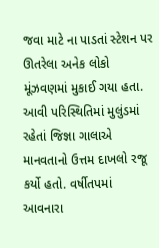જવા માટે ના પાડતાં સ્ટેશન પર ઊતરેલા અનેક લોકો મૂંઝવણમાં મુકાઈ ગયા હતા. આવી પરિસ્થિતિમાં મુલુંડમાં રહેતાં જિજ્ઞા ગાલાએ માનવતાનો ઉત્તમ દાખલો રજૂ કર્યો હતો. વર્ષીતપમાં આવનારા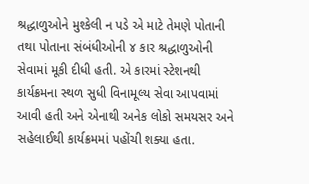શ્રદ્ધાળુઓને મુશ્કેલી ન પડે એ માટે તેમણે પોતાની તથા પોતાના સંબંધીઓની ૪ કાર શ્રદ્ધાળુઓની સેવામાં મૂકી દીધી હતી. એ કારમાં સ્ટેશનથી કાર્યક્રમના સ્થળ સુધી વિનામૂલ્ય સેવા આપવામાં આવી હતી અને એનાથી અનેક લોકો સમયસર અને સહેલાઈથી કાર્યક્રમમાં પહોંચી શક્યા હતા.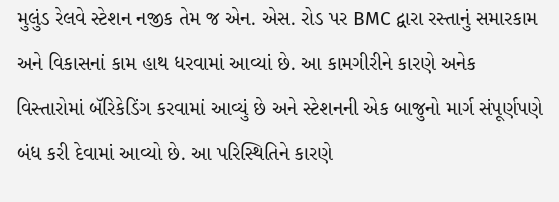મુલુંડ રેલવે સ્ટેશન નજીક તેમ જ એન. એસ. રોડ પર BMC દ્વારા રસ્તાનું સમારકામ અને વિકાસનાં કામ હાથ ધરવામાં આવ્યાં છે. આ કામગીરીને કારણે અનેક વિસ્તારોમાં બૅરિકેડિંગ કરવામાં આવ્યું છે અને સ્ટેશનની એક બાજુનો માર્ગ સંપૂર્ણપણે બંધ કરી દેવામાં આવ્યો છે. આ પરિસ્થિતિને કારણે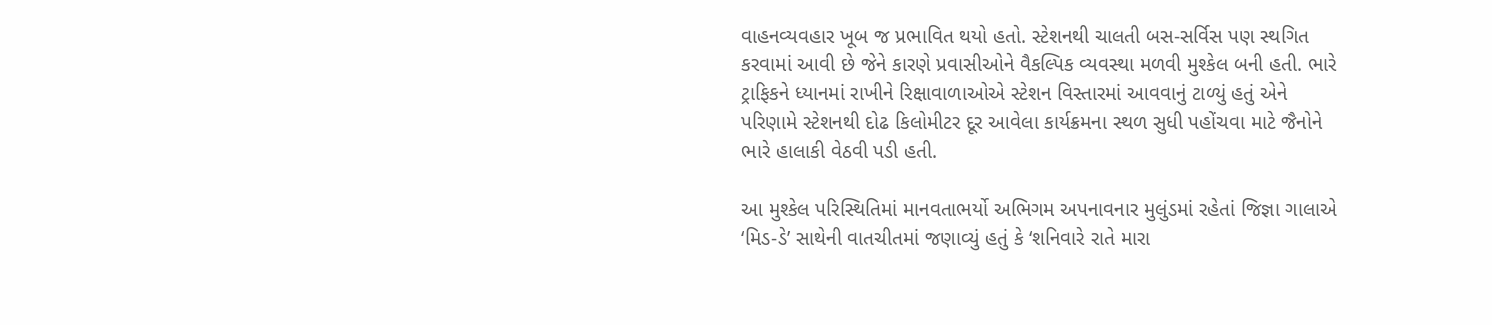વાહનવ્યવહાર ખૂબ જ પ્રભાવિત થયો હતો. સ્ટેશનથી ચાલતી બસ-સર્વિસ પણ સ્થગિત કરવામાં આવી છે જેને કારણે પ્રવાસીઓને વૈકલ્પિક વ્યવસ્થા મળવી મુશ્કેલ બની હતી. ભારે ટ્રાફિકને ધ્યાનમાં રાખીને રિક્ષાવાળાઓએ સ્ટેશન વિસ્તારમાં આવવાનું ટાળ્યું હતું એને પરિણામે સ્ટેશનથી દોઢ કિલોમીટર દૂર આવેલા કાર્યક્રમના સ્થળ સુધી પહોંચવા માટે જૈનોને ભારે હાલાકી વેઠવી પડી હતી.

આ મુશ્કેલ પરિસ્થિતિમાં માનવતાભર્યો અભિગમ અપનાવનાર મુલુંડમાં રહેતાં જિજ્ઞા ગાલાએ ‘મિડ-ડે’ સાથેની વાતચીતમાં જણાવ્યું હતું કે ‘શનિવારે રાતે મારા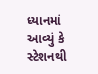ધ્યાનમાં આવ્યું કે સ્ટેશનથી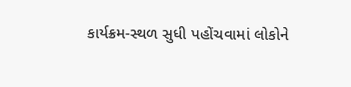કાર્યક્રમ-સ્થળ સુધી પહોંચવામાં લોકોને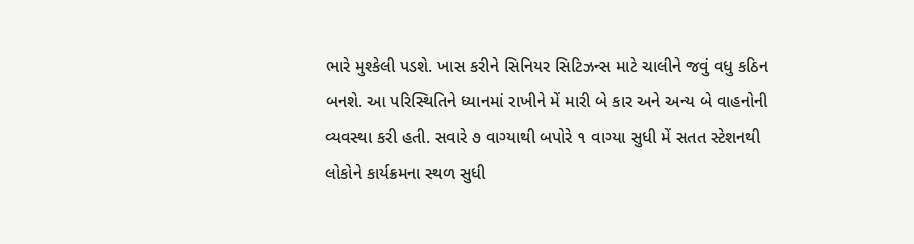ભારે મુશ્કેલી પડશે. ખાસ કરીને સિનિયર સિટિઝન્સ માટે ચાલીને જવું વધુ કઠિન બનશે. આ પરિસ્થિતિને ધ્યાનમાં રાખીને મેં મારી બે કાર અને અન્ય બે વાહનોની વ્યવસ્થા કરી હતી. સવારે ૭ વાગ્યાથી બપોરે ૧ વાગ્યા સુધી મેં સતત સ્ટેશનથી લોકોને કાર્યક્રમના સ્થળ સુધી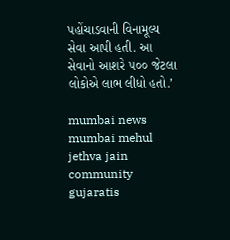પહોંચાડવાની વિનામૂલ્ય સેવા આપી હતી. આ સેવાનો આશરે ૫૦૦ જેટલા લોકોએ લાભ લીધો હતો.’

mumbai news mumbai mehul jethva jain community gujaratis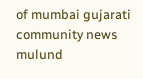of mumbai gujarati community news mulund